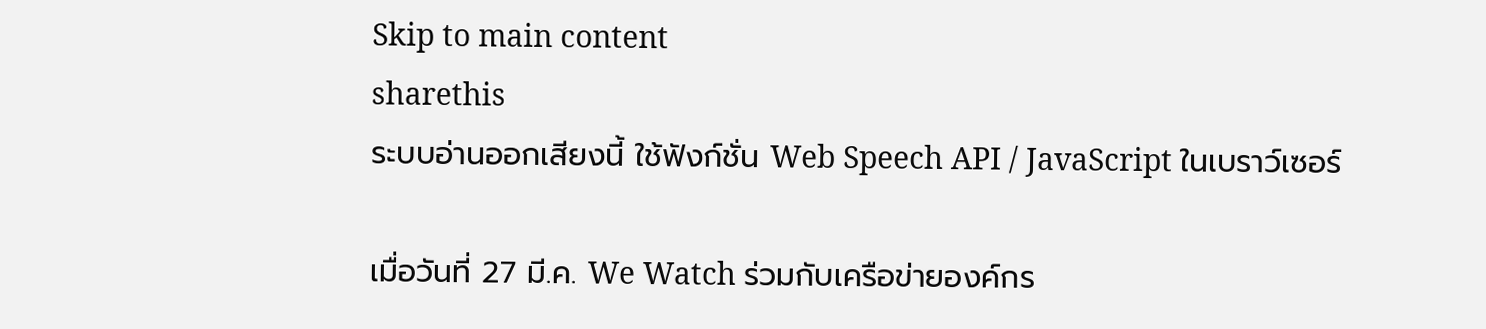Skip to main content
sharethis
ระบบอ่านออกเสียงนี้ ใช้ฟังก์ชั่น Web Speech API / JavaScript ในเบราว์เซอร์

เมื่อวันที่ 27 มี.ค. We Watch ร่วมกับเครือข่ายองค์กร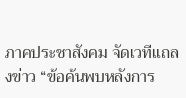ภาคประชาสังคม จัดเวทีแถลงข่าว “ข้อค้นพบหลังการ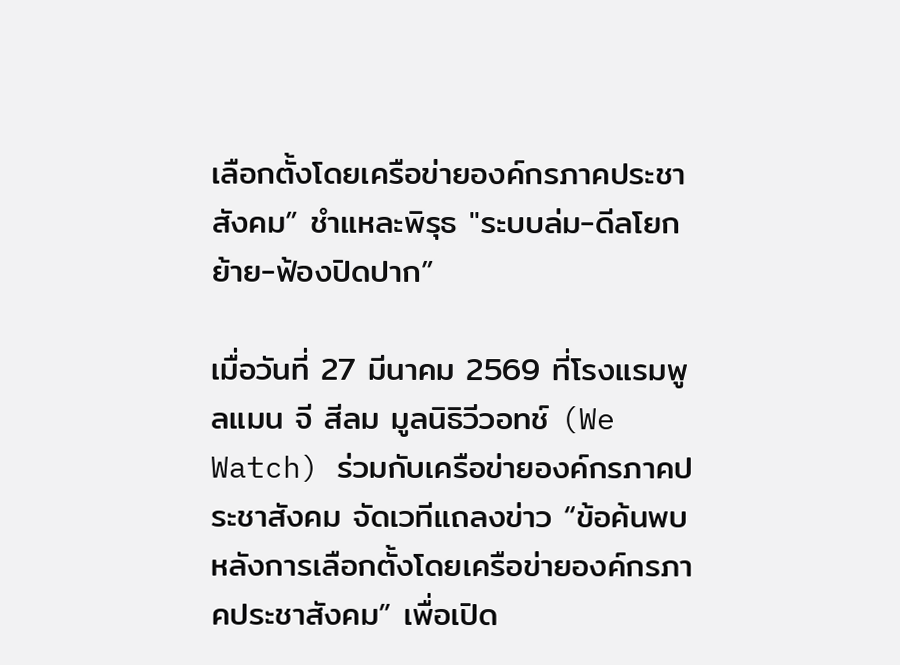เลือกตั้งโดยเครือข่ายองค์กรภาคประชาสังคม” ชำแหละพิรุธ "ระบบล่ม-ดีลโยกย้าย-ฟ้องปิดปาก”

เมื่อวันที่ 27 มีนาคม 2569 ที่โรงแรมพูลแมน จี สีลม มูลนิธิวีวอทช์ (We Watch) ร่วมกับเครือข่ายองค์กรภาคประชาสังคม จัดเวทีแถลงข่าว “ข้อค้นพบหลังการเลือกตั้งโดยเครือข่ายองค์กรภาคประชาสังคม” เพื่อเปิด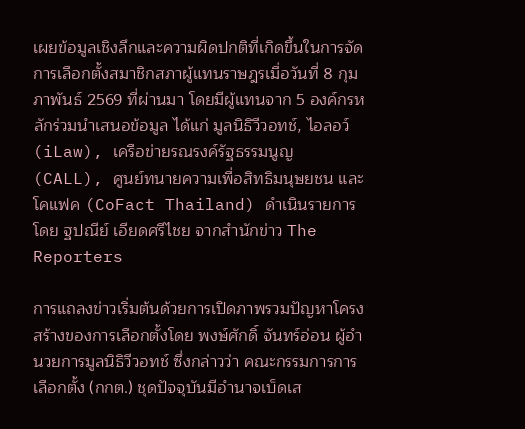เผยข้อมูลเชิงลึกและความผิดปกติที่เกิดขึ้นในการจัดการเลือกตั้งสมาชิกสภาผู้แทนราษฎรเมื่อวันที่ 8 กุมภาพันธ์ 2569 ที่ผ่านมา โดยมีผู้แทนจาก 5 องค์กรหลักร่วมนำเสนอข้อมูล ได้แก่ มูลนิธิวีวอทช์, ไอลอว์ (iLaw), เครือข่ายรณรงค์รัฐธรรมนูญ (CALL), ศูนย์ทนายความเพื่อสิทธิมนุษยชน และโคแฟค (CoFact Thailand) ดำเนินรายการโดย ฐปณีย์ เอียดศรีไชย จากสำนักข่าว The Reporters

การแถลงข่าวเริ่มต้นด้วยการเปิดภาพรวมปัญหาโครงสร้างของการเลือกตั้งโดย พงษ์ศักดิ์ จันทร์อ่อน ผู้อำนวยการมูลนิธิวีวอทช์ ซึ่งกล่าวว่า คณะกรรมการการเลือกตั้ง (กกต.) ชุดปัจจุบันมีอำนาจเบ็ดเส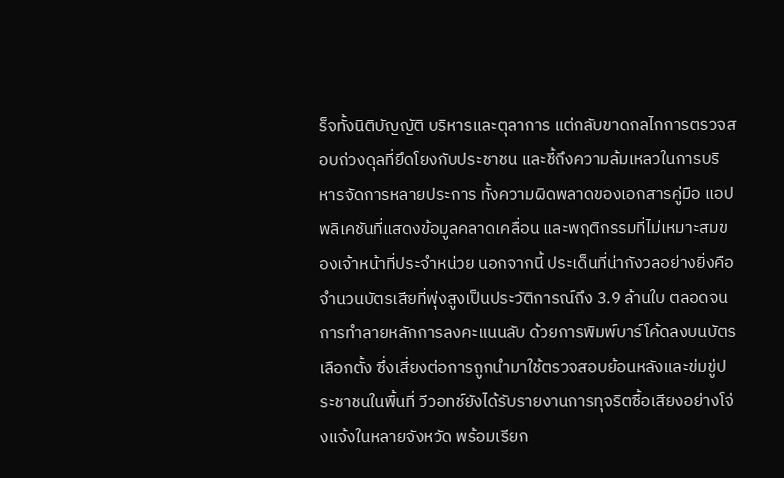ร็จทั้งนิติบัญญัติ บริหารและตุลาการ แต่กลับขาดกลไกการตรวจสอบถ่วงดุลที่ยึดโยงกับประชาชน และชี้ถึงความล้มเหลวในการบริหารจัดการหลายประการ ทั้งความผิดพลาดของเอกสารคู่มือ แอปพลิเคชันที่แสดงข้อมูลคลาดเคลื่อน และพฤติกรรมที่ไม่เหมาะสมของเจ้าหน้าที่ประจำหน่วย นอกจากนี้ ประเด็นที่น่ากังวลอย่างยิ่งคือจำนวนบัตรเสียที่พุ่งสูงเป็นประวัติการณ์ถึง 3.9 ล้านใบ ตลอดจนการทำลายหลักการลงคะแนนลับ ด้วยการพิมพ์บาร์โค้ดลงบนบัตรเลือกตั้ง ซึ่งเสี่ยงต่อการถูกนำมาใช้ตรวจสอบย้อนหลังและข่มขู่ประชาชนในพื้นที่ วีวอทช์ยังได้รับรายงานการทุจริตซื้อเสียงอย่างโจ่งแจ้งในหลายจังหวัด พร้อมเรียก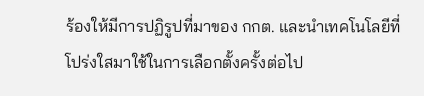ร้องให้มีการปฏิรูปที่มาของ กกต. และนำเทคโนโลยีที่โปร่งใสมาใช้ในการเลือกตั้งครั้งต่อไป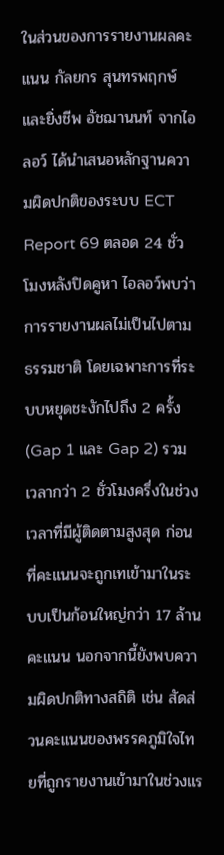ในส่วนของการรายงานผลคะแนน กัลยกร สุนทรพฤกษ์ และยิ่งชีพ อัชฌานนท์ จากไอลอว์ ได้นำเสนอหลักฐานความผิดปกติของระบบ ECT Report 69 ตลอด 24 ชั่วโมงหลังปิดคูหา ไอลอว์พบว่าการรายงานผลไม่เป็นไปตามธรรมชาติ โดยเฉพาะการที่ระบบหยุดชะงักไปถึง 2 ครั้ง (Gap 1 และ Gap 2) รวมเวลากว่า 2 ชั่วโมงครึ่งในช่วงเวลาที่มีผู้ติดตามสูงสุด ก่อนที่คะแนนจะถูกเทเข้ามาในระบบเป็นก้อนใหญ่กว่า 17 ล้านคะแนน นอกจากนี้ยังพบความผิดปกติทางสถิติ เช่น สัดส่วนคะแนนของพรรคภูมิใจไทยที่ถูกรายงานเข้ามาในช่วงแร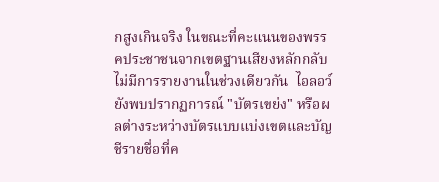กสูงเกินจริง ในขณะที่คะแนนของพรรคประชาชนจากเขตฐานเสียงหลักกลับไม่มีการรายงานในช่วงเดียวกัน  ไอลอว์ยังพบปรากฏการณ์ "บัตรเขย่ง" หรือผลต่างระหว่างบัตรแบบแบ่งเขตและบัญชีรายชื่อที่ค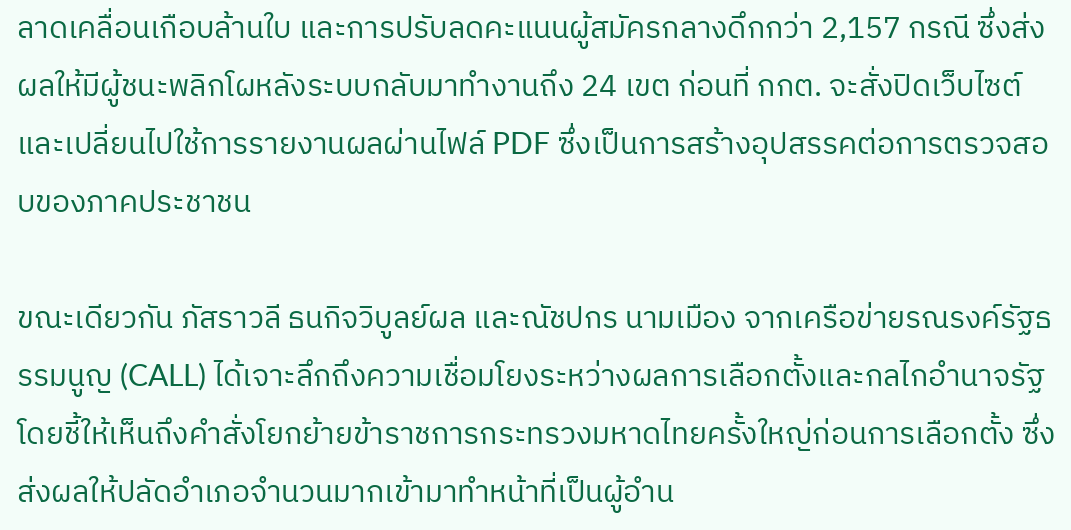ลาดเคลื่อนเกือบล้านใบ และการปรับลดคะแนนผู้สมัครกลางดึกกว่า 2,157 กรณี ซึ่งส่งผลให้มีผู้ชนะพลิกโผหลังระบบกลับมาทำงานถึง 24 เขต ก่อนที่ กกต. จะสั่งปิดเว็บไซต์และเปลี่ยนไปใช้การรายงานผลผ่านไฟล์ PDF ซึ่งเป็นการสร้างอุปสรรคต่อการตรวจสอบของภาคประชาชน

ขณะเดียวกัน ภัสราวลี ธนกิจวิบูลย์ผล และณัชปกร นามเมือง จากเครือข่ายรณรงค์รัฐธรรมนูญ (CALL) ได้เจาะลึกถึงความเชื่อมโยงระหว่างผลการเลือกตั้งและกลไกอำนาจรัฐ โดยชี้ให้เห็นถึงคำสั่งโยกย้ายข้าราชการกระทรวงมหาดไทยครั้งใหญ่ก่อนการเลือกตั้ง ซึ่งส่งผลให้ปลัดอำเภอจำนวนมากเข้ามาทำหน้าที่เป็นผู้อำน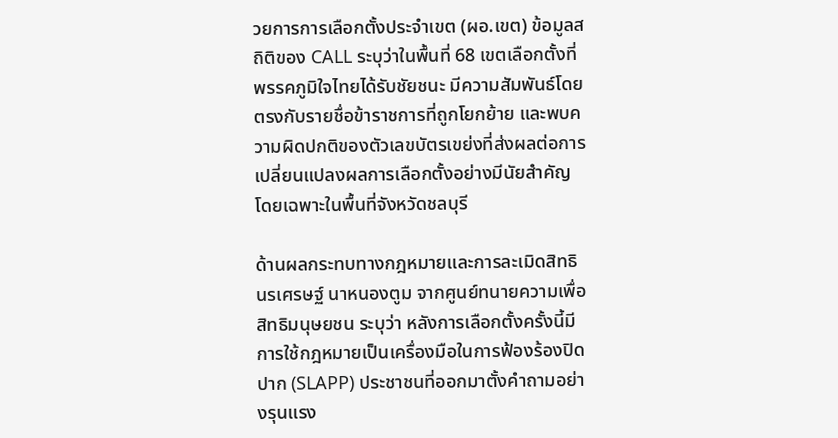วยการการเลือกตั้งประจำเขต (ผอ.เขต) ข้อมูลสถิติของ CALL ระบุว่าในพื้นที่ 68 เขตเลือกตั้งที่พรรคภูมิใจไทยได้รับชัยชนะ มีความสัมพันธ์โดยตรงกับรายชื่อข้าราชการที่ถูกโยกย้าย และพบความผิดปกติของตัวเลขบัตรเขย่งที่ส่งผลต่อการเปลี่ยนแปลงผลการเลือกตั้งอย่างมีนัยสำคัญ โดยเฉพาะในพื้นที่จังหวัดชลบุรี

ด้านผลกระทบทางกฎหมายและการละเมิดสิทธิ นรเศรษฐ์ นาหนองตูม จากศูนย์ทนายความเพื่อสิทธิมนุษยชน ระบุว่า หลังการเลือกตั้งครั้งนี้มีการใช้กฎหมายเป็นเครื่องมือในการฟ้องร้องปิดปาก (SLAPP) ประชาชนที่ออกมาตั้งคำถามอย่างรุนแรง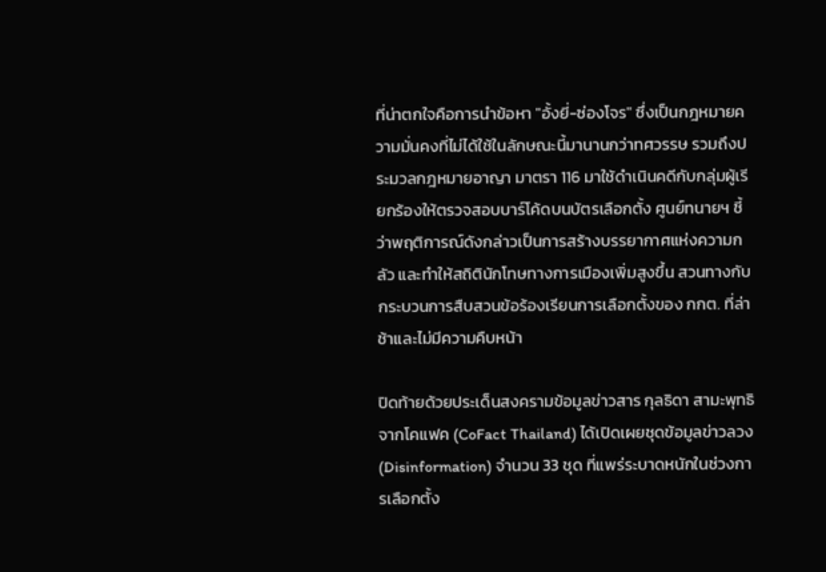ที่น่าตกใจคือการนำข้อหา "อั้งยี่-ซ่องโจร" ซึ่งเป็นกฎหมายความมั่นคงที่ไม่ได้ใช้ในลักษณะนี้มานานกว่าทศวรรษ รวมถึงประมวลกฎหมายอาญา มาตรา 116 มาใช้ดำเนินคดีกับกลุ่มผู้เรียกร้องให้ตรวจสอบบาร์โค้ดบนบัตรเลือกตั้ง ศูนย์ทนายฯ ชี้ว่าพฤติการณ์ดังกล่าวเป็นการสร้างบรรยากาศแห่งความกลัว และทำให้สถิตินักโทษทางการเมืองเพิ่มสูงขึ้น สวนทางกับกระบวนการสืบสวนข้อร้องเรียนการเลือกตั้งของ กกต. ที่ล่าช้าและไม่มีความคืบหน้า

ปิดท้ายด้วยประเด็นสงครามข้อมูลข่าวสาร กุลธิดา สามะพุทธิ จากโคแฟค (CoFact Thailand) ได้เปิดเผยชุดข้อมูลข่าวลวง (Disinformation) จำนวน 33 ชุด ที่แพร่ระบาดหนักในช่วงการเลือกตั้ง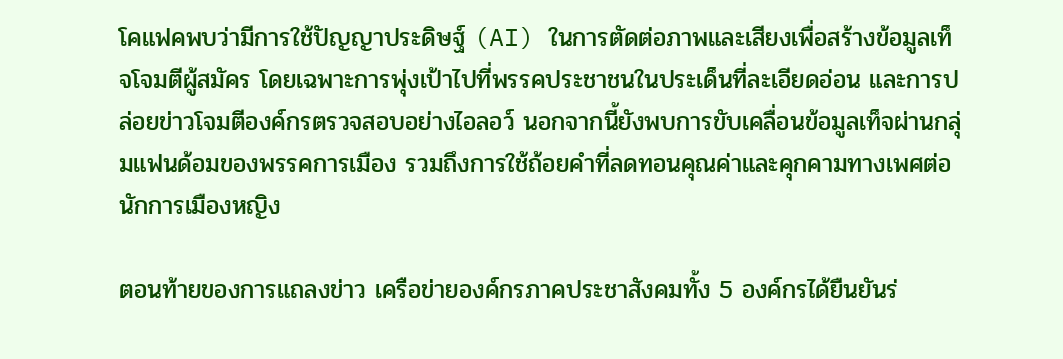โคแฟคพบว่ามีการใช้ปัญญาประดิษฐ์ (AI) ในการตัดต่อภาพและเสียงเพื่อสร้างข้อมูลเท็จโจมตีผู้สมัคร โดยเฉพาะการพุ่งเป้าไปที่พรรคประชาชนในประเด็นที่ละเอียดอ่อน และการปล่อยข่าวโจมตีองค์กรตรวจสอบอย่างไอลอว์ นอกจากนี้ยังพบการขับเคลื่อนข้อมูลเท็จผ่านกลุ่มแฟนด้อมของพรรคการเมือง รวมถึงการใช้ถ้อยคำที่ลดทอนคุณค่าและคุกคามทางเพศต่อนักการเมืองหญิง

ตอนท้ายของการแถลงข่าว เครือข่ายองค์กรภาคประชาสังคมทั้ง 5 องค์กรได้ยืนยันร่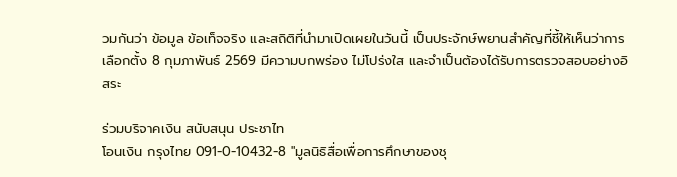วมกันว่า ข้อมูล ข้อเท็จจริง และสถิติที่นำมาเปิดเผยในวันนี้ เป็นประจักษ์พยานสำคัญที่ชี้ให้เห็นว่าการเลือกตั้ง 8 กุมภาพันธ์ 2569 มีความบกพร่อง ไม่โปร่งใส และจำเป็นต้องได้รับการตรวจสอบอย่างอิสระ

ร่วมบริจาคเงิน สนับสนุน ประชาไท
โอนเงิน กรุงไทย 091-0-10432-8 "มูลนิธิสื่อเพื่อการศึกษาของชุ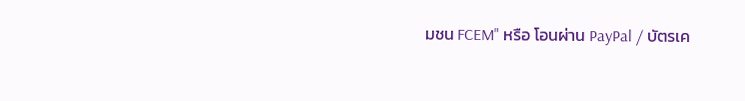มชน FCEM" หรือ โอนผ่าน PayPal / บัตรเค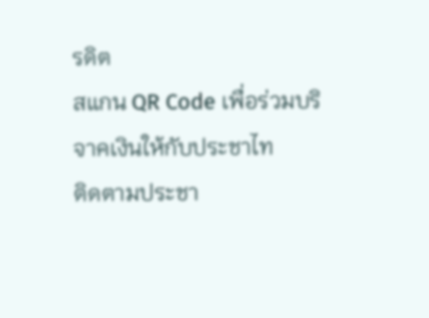รดิต
สแกน QR Code เพื่อร่วมบริจาคเงินให้กับประชาไท
ติดตามประชา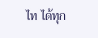ไท ได้ทุก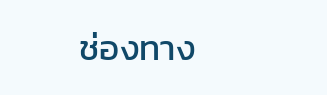ช่องทาง